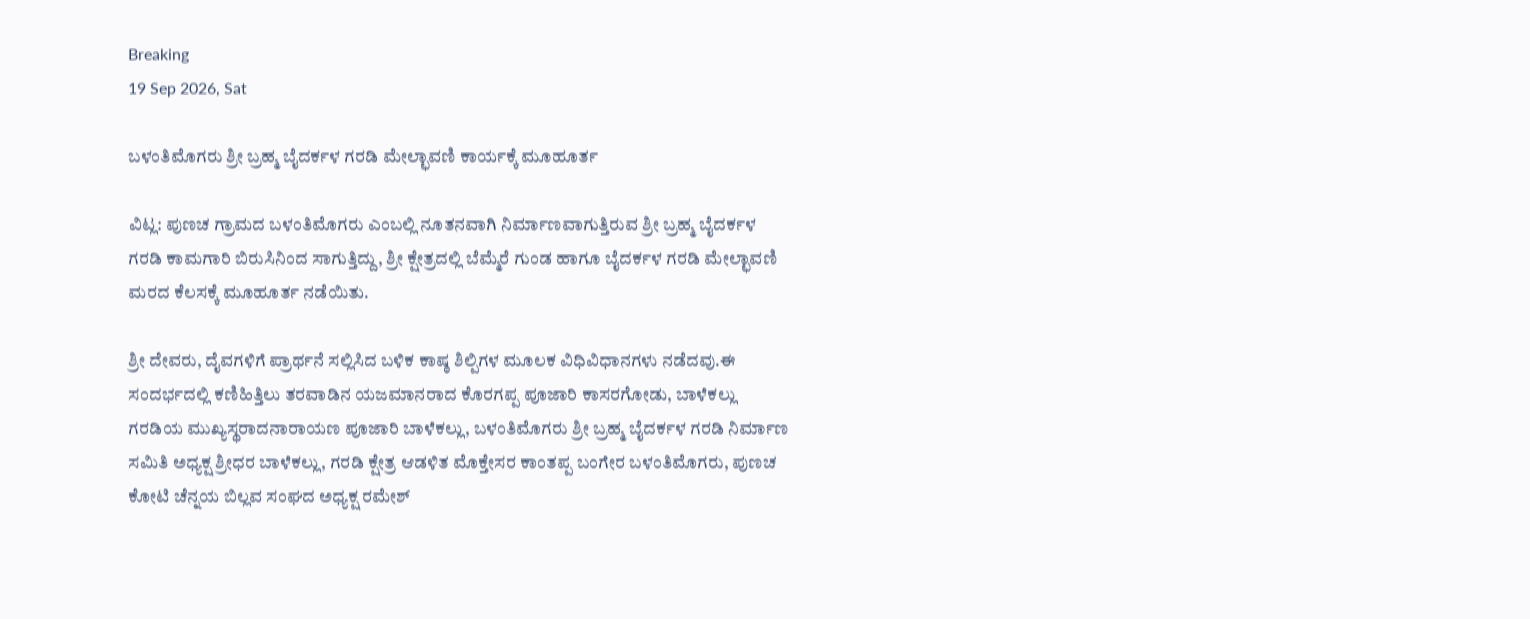Breaking
19 Sep 2026, Sat

ಬಳಂತಿಮೊಗರು ಶ್ರೀ ಬ್ರಹ್ಮ ಬೈದರ್ಕಳ ಗರಡಿ ಮೇಲ್ಛಾವಣಿ ಕಾರ್ಯಕ್ಕೆ ಮೂಹೂರ್ತ

ವಿಟ್ಲ: ಪುಣಚ ಗ್ರಾಮದ ಬಳಂತಿಮೊಗರು ಎಂಬಲ್ಲಿ ನೂತನವಾಗಿ ನಿರ್ಮಾಣವಾಗುತ್ತಿರುವ ಶ್ರೀ ಬ್ರಹ್ಮ ಬೈದರ್ಕಳ ಗರಡಿ ಕಾಮಗಾರಿ ಬಿರುಸಿನಿಂದ ಸಾಗುತ್ತಿದ್ದು, ಶ್ರೀ ಕ್ಷೇತ್ರದಲ್ಲಿ ಬೆಮ್ಮೆರೆ ಗುಂಡ ಹಾಗೂ ಬೈದರ್ಕಳ ಗರಡಿ ಮೇಲ್ಛಾವಣಿ ಮರದ ಕೆಲಸಕ್ಕೆ ಮೂಹೂರ್ತ ನಡೆಯಿತು.

ಶ್ರೀ ದೇವರು, ದೈವಗಳಿಗೆ ಪ್ರಾರ್ಥನೆ ಸಲ್ಲಿಸಿದ ಬಳಿಕ ಕಾಷ್ಠ ಶಿಲ್ಪಿಗಳ ಮೂಲಕ ವಿಧಿವಿಧಾನಗಳು ನಡೆದವು.ಈ ಸಂದರ್ಭದಲ್ಲಿ ಕಣಿಹಿತ್ತಿಲು ತರವಾಡಿನ ಯಜಮಾನರಾದ ಕೊರಗಪ್ಪ ಪೂಜಾರಿ ಕಾಸರಗೋಡು, ಬಾಳೆಕಲ್ಲು ಗರಡಿಯ ಮುಖ್ಯಸ್ಥರಾದನಾರಾಯಣ ಪೂಜಾರಿ ಬಾಳೆಕಲ್ಲು, ಬಳಂತಿಮೊಗರು ಶ್ರೀ ಬ್ರಹ್ಮ ಬೈದರ್ಕಳ ಗರಡಿ ನಿರ್ಮಾಣ ಸಮಿತಿ ಅಧ್ಯಕ್ಷ ಶ್ರೀಧರ ಬಾಳೆಕಲ್ಲು, ಗರಡಿ ಕ್ಷೇತ್ರ ಆಡಳಿತ ಮೊಕ್ತೇಸರ ಕಾಂತಪ್ಪ ಬಂಗೇರ ಬಳಂತಿಮೊಗರು, ಪುಣಚ ಕೋಟಿ ಚೆನ್ನಯ ಬಿಲ್ಲವ ಸಂಘದ ಅಧ್ಯಕ್ಷ ರಮೇಶ್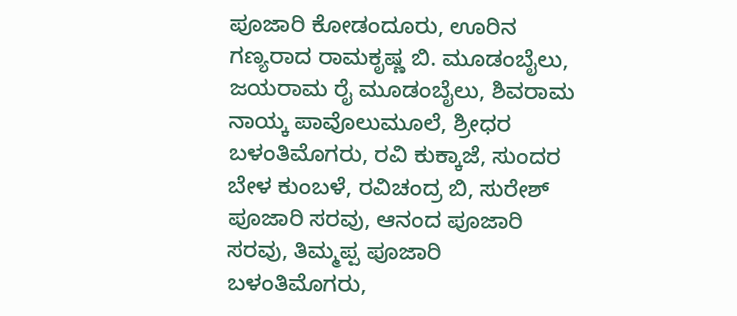ಪೂಜಾರಿ ಕೋಡಂದೂರು, ಊರಿನ ಗಣ್ಯರಾದ ರಾಮಕೃಷ್ಣ ಬಿ. ಮೂಡಂಬೈಲು, ಜಯರಾಮ ರೈ ಮೂಡಂಬೈಲು, ಶಿವರಾಮ ನಾಯ್ಕ ಪಾವೊಲುಮೂಲೆ, ಶ್ರೀಧರ ಬಳಂತಿಮೊಗರು, ರವಿ ಕುಕ್ಕಾಜೆ, ಸುಂದರ ಬೇಳ ಕುಂಬಳೆ, ರವಿಚಂದ್ರ ಬಿ, ಸುರೇಶ್ ಪೂಜಾರಿ ಸರವು, ಆನಂದ ಪೂಜಾರಿ ಸರವು, ತಿಮ್ಮಪ್ಪ ಪೂಜಾರಿ ಬಳಂತಿಮೊಗರು,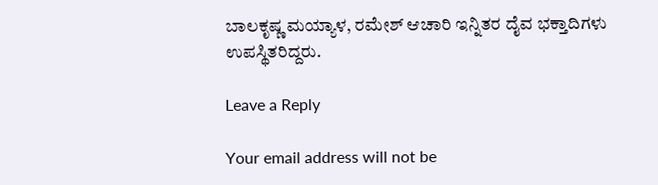ಬಾಲಕೃಷ್ಣ ಮಯ್ಯಾಳ, ರಮೇಶ್ ಆಚಾರಿ ಇನ್ನಿತರ ದೈವ ಭಕ್ತಾದಿಗಳು ಉಪಸ್ಥಿತರಿದ್ದರು.

Leave a Reply

Your email address will not be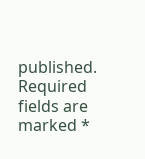published. Required fields are marked *